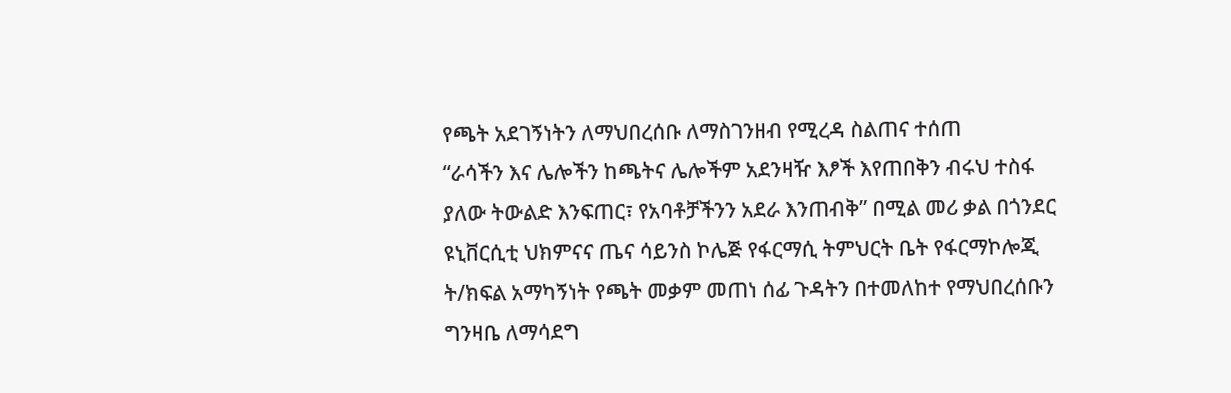የጫት አደገኝነትን ለማህበረሰቡ ለማስገንዘብ የሚረዳ ስልጠና ተሰጠ
“ራሳችን እና ሌሎችን ከጫትና ሌሎችም አደንዛዥ እፆች እየጠበቅን ብሩህ ተስፋ ያለው ትውልድ እንፍጠር፣ የአባቶቻችንን አደራ እንጠብቅ” በሚል መሪ ቃል በጎንደር ዩኒቨርሲቲ ህክምናና ጤና ሳይንስ ኮሌጅ የፋርማሲ ትምህርት ቤት የፋርማኮሎጂ ት/ክፍል አማካኝነት የጫት መቃም መጠነ ሰፊ ጉዳትን በተመለከተ የማህበረሰቡን ግንዛቤ ለማሳደግ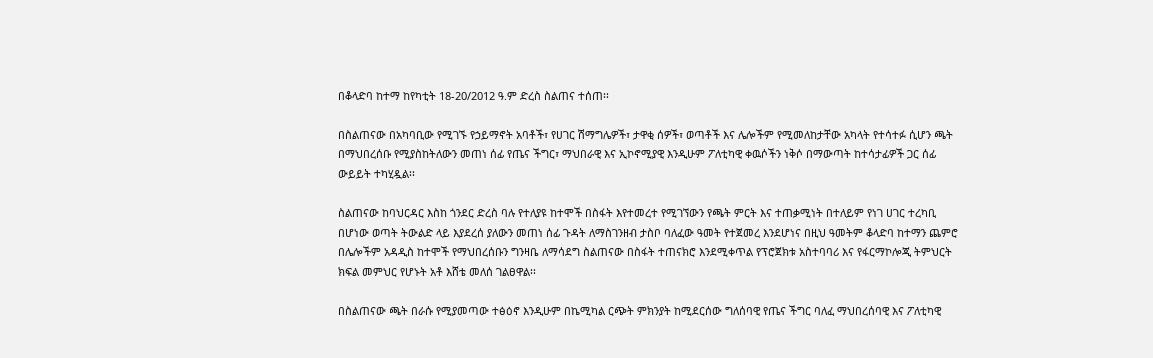በቆላድባ ከተማ ከየካቲት 18-20/2012 ዓ.ም ድረስ ስልጠና ተሰጠ፡፡

በስልጠናው በአካባቢው የሚገኙ የኃይማኖት አባቶች፣ የሀገር ሽማግሌዎች፣ ታዋቂ ሰዎች፣ ወጣቶች እና ሌሎችም የሚመለከታቸው አካላት የተሳተፉ ሲሆን ጫት በማህበረሰቡ የሚያስከትለውን መጠነ ሰፊ የጤና ችግር፣ ማህበራዊ እና ኢኮኖሚያዊ እንዲሁም ፖለቲካዊ ቀዉሶችን ነቅሶ በማውጣት ከተሳታፊዎች ጋር ሰፊ ውይይት ተካሂዷል፡፡

ስልጠናው ከባህርዳር እስከ ጎንደር ድረስ ባሉ የተለያዩ ከተሞች በስፋት እየተመረተ የሚገኘውን የጫት ምርት እና ተጠቃሚነት በተለይም የነገ ሀገር ተረካቢ በሆነው ወጣት ትውልድ ላይ እያደረሰ ያለውን መጠነ ሰፊ ጉዳት ለማስገንዘብ ታስቦ ባለፈው ዓመት የተጀመረ እንደሆነና በዚህ ዓመትም ቆላድባ ከተማን ጨምሮ በሌሎችም አዳዲስ ከተሞች የማህበረሰቡን ግንዛቤ ለማሳደግ ስልጠናው በስፋት ተጠናክሮ እንደሚቀጥል የፕሮጀክቱ አስተባባሪ እና የፋርማኮሎጂ ትምህርት ክፍል መምህር የሆኑት አቶ እሸቴ መለሰ ገልፀዋል፡፡

በስልጠናው ጫት በራሱ የሚያመጣው ተፅዕኖ እንዲሁም በኬሚካል ርጭት ምክንያት ከሚደርሰው ግለሰባዊ የጤና ችግር ባለፈ ማህበረሰባዊ እና ፖለቲካዊ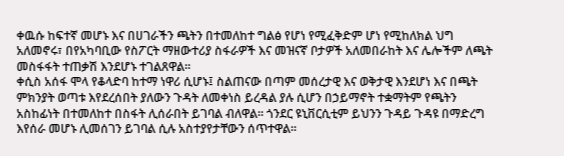ቀዉሱ ከፍተኛ መሆኑ እና በሀገራችን ጫትን በተመለከተ ግልፅ የሆነ የሚፈቅድም ሆነ የሚከለክል ህግ አለመኖሩ፣ በየአካባቢው የስፖርት ማዘውተሪያ ስፋራዎች እና መዝናኛ ቦታዎች አለመበራከት እና ሌሎችም ለጫት መስፋፋት ተጠቃሽ እንደሆኑ ተገልጸዋል፡፡
ቀሲስ አሰፋ ሞላ የቆላድባ ከተማ ነዋሪ ሲሆኑ፤ ስልጠናው በጣም መሰረታዊ እና ወቅታዊ እንደሆነ እና በጫት ምክንያት ወጣቱ እየደረሰበት ያለውን ጉዳት ለመቀነስ ይረዳል ያሉ ሲሆን በኃይማኖት ተቋማትም የጫትን አስከፊነት በተመለከተ በስፋት ሊሰራበት ይገባል ብለዋል፡፡ ጎንደር ዩኒቨርሲቲም ይህንን ጉዳይ ጉዳዩ በማድረግ እየሰራ መሆኑ ሊመሰገን ይገባል ሲሉ አስተያየታቸውን ሰጥተዋል፡፡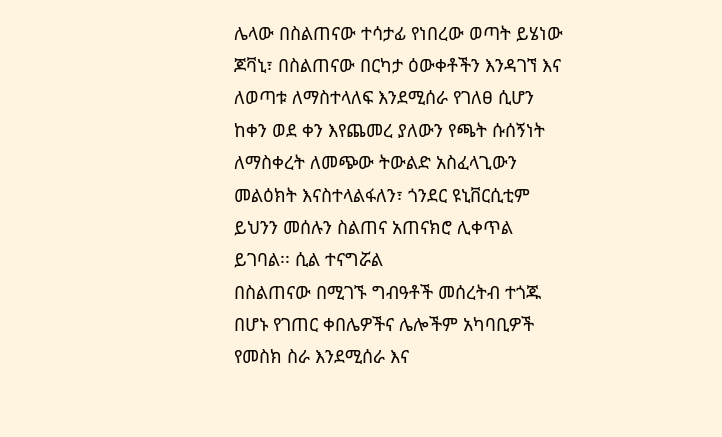ሌላው በስልጠናው ተሳታፊ የነበረው ወጣት ይሄነው ጆቫኒ፣ በስልጠናው በርካታ ዕውቀቶችን እንዳገኘ እና ለወጣቱ ለማስተላለፍ እንደሚሰራ የገለፀ ሲሆን ከቀን ወደ ቀን እየጨመረ ያለውን የጫት ሱሰኝነት ለማስቀረት ለመጭው ትውልድ አስፈላጊውን መልዕክት እናስተላልፋለን፣ ጎንደር ዩኒቨርሲቲም ይህንን መሰሉን ስልጠና አጠናክሮ ሊቀጥል ይገባል፡፡ ሲል ተናግሯል
በስልጠናው በሚገኙ ግብዓቶች መሰረትብ ተጎጁ በሆኑ የገጠር ቀበሌዎችና ሌሎችም አካባቢዎች የመስክ ስራ እንደሚሰራ እና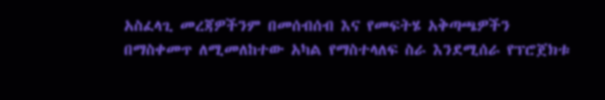አስፈላጊ መረጃዎችንም በመሰብሰብ እና የመፍትሄ አቅጣጫዎችን በማስቀመጥ ለሚመለከተው አካል የማስተላለፍ ስራ እንደሚሰራ የፕሮጀክቱ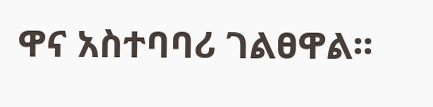ዋና አስተባባሪ ገልፀዋል፡፡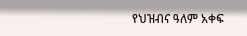የህዝብና ዓለም አቀፍ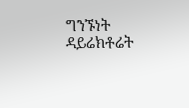ግንኙነት ዳይሬክቶሬት